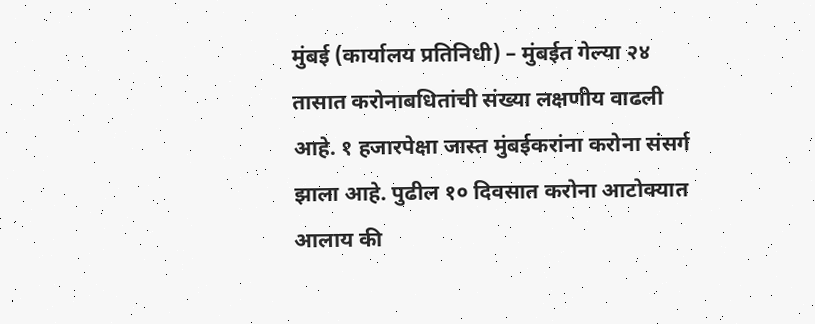मुंबई (कार्यालय प्रतिनिधी) – मुंबईत गेल्या २४ तासात करोनाबधितांची संख्या लक्षणीय वाढली आहे. १ हजारपेक्षा जास्त मुंबईकरांना करोना संसर्ग झाला आहे. पुढील १० दिवसात करोना आटोक्यात आलाय की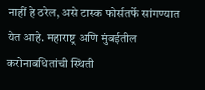नाहीं हे ठरेल, असे टास्क फोर्सतर्फे सांगण्यात येत आहे. महाराष्ट्र अणि मुंबईतील करोनाबधितांची स्थिती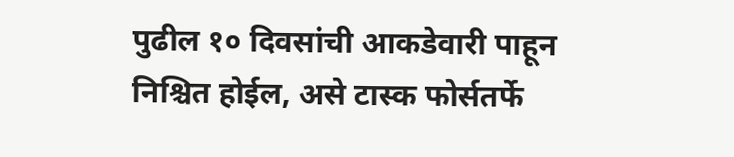पुढील १० दिवसांची आकडेवारी पाहून निश्चित होईल, असे टास्क फोर्सतर्फे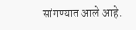सांगण्यात आले आहे.